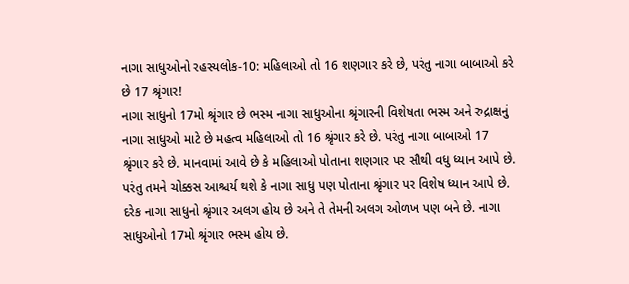નાગા સાધુઓનો રહસ્યલોક-10: મહિલાઓ તો 16 શણગાર કરે છે, પરંતુ નાગા બાબાઓ કરે છે 17 શ્રૃંગાર!
નાગા સાધુનો 17મો શ્રૃંગાર છે ભસ્મ નાગા સાધુઓના શ્રૃંગારની વિશેષતા ભસ્મ અને રુદ્રાક્ષનું નાગા સાધુઓ માટે છે મહત્વ મહિલાઓ તો 16 શ્રૃંગાર કરે છે. પરંતુ નાગા બાબાઓ 17 શ્રૃંગાર કરે છે. માનવામાં આવે છે કે મહિલાઓ પોતાના શણગાર પર સૌથી વધુ ધ્યાન આપે છે. પરંતુ તમને ચોક્કસ આશ્ચર્ય થશે કે નાગા સાધુ પણ પોતાના શ્રૃંગાર પર વિશેષ ધ્યાન આપે છે. દરેક નાગા સાધુનો શ્રૃંગાર અલગ હોય છે અને તે તેમની અલગ ઓળખ પણ બને છે. નાગા સાધુઓનો 17મો શ્રૃંગાર ભસ્મ હોય છે.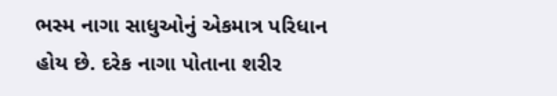ભસ્મ નાગા સાધુઓનું એકમાત્ર પરિધાન હોય છે. દરેક નાગા પોતાના શરીર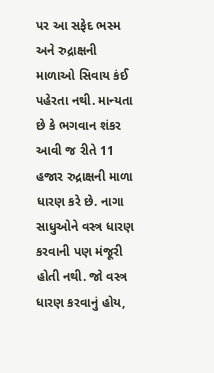પર આ સફેદ ભસ્મ અને રુદ્રાક્ષની માળાઓ સિવાય કંઈ પહેરતા નથી. માન્યતા છે કે ભગવાન શંકર આવી જ રીતે 11 હજાર રુદ્રાક્ષની માળા ધારણ કરે છે. નાગા સાધુઓને વસ્ત્ર ધારણ કરવાની પણ મંજૂરી હોતી નથી. જો વસ્ત્ર ધારણ કરવાનું હોય,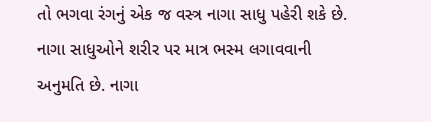તો ભગવા રંગનું એક જ વસ્ત્ર નાગા સાધુ પહેરી શકે છે. નાગા સાધુઓને શરીર પર માત્ર ભસ્મ લગાવવાની અનુમતિ છે. નાગા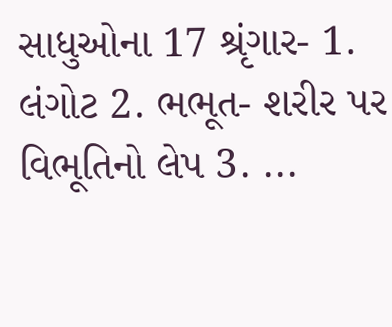સાધુઓના 17 શ્રૃંગાર- 1. લંગોટ 2. ભભૂત- શરીર પર વિભૂતિનો લેપ 3. ...